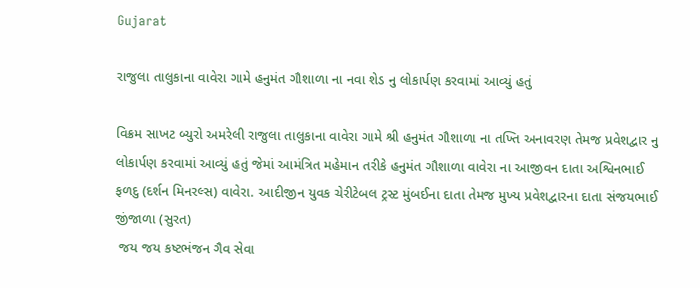Gujarat

રાજુલા તાલુકાના વાવેરા ગામે હનુમંત ગૌશાળા ના નવા શેડ નુ લોકાર્પણ કરવામાં આવ્યું હતું

વિક્રમ સાખટ બ્યુરો અમરેલી રાજુલા તાલુકાના વાવેરા ગામે શ્રી હનુમંત ગૌશાળા ના તખ્તિ અનાવરણ તેમજ પ્રવેશદ્વાર નુ લોકાર્પણ કરવામાં આવ્યું હતું જેમાં આમંત્રિત મહેમાન તરીકે હનુમંત ગૌશાળા વાવેરા ના આજીવન દાતા અશ્વિનભાઈ ફળદુ (દર્શન મિનરલ્સ) વાવેરા. આદીજીન યુવક ચેરીટેબલ ટ્રસ્ટ મુંબઈના દાતા તેમજ મુખ્ય પ્રવેશદ્વારના દાતા સંજયભાઈ જીંજાળા (સુરત)
 જય જય કષ્ટભંજન ગૈવ સેવા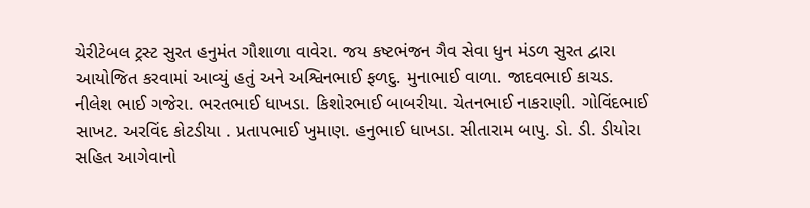ચેરીટેબલ ટ્રસ્ટ સુરત હનુમંત ગૌશાળા વાવેરા. જય કષ્ટભંજન ગૈવ સેવા ધુન મંડળ સુરત દ્વારા આયોજિત કરવામાં આવ્યું હતું અને અશ્વિનભાઈ ફળદુ. મુનાભાઈ વાળા. જાદવભાઈ કાચડ. નીલેશ ભાઈ ગજેરા. ભરતભાઈ ધાખડા. કિશોરભાઈ બાબરીયા. ચેતનભાઈ નાકરાણી. ગોવિંદભાઈ સાખટ. અરવિંદ કોટડીયા . પ્રતાપભાઈ ખુમાણ. હનુભાઈ ધાખડા. સીતારામ બાપુ. ડો. ડી. ડીયોરા સહિત આગેવાનો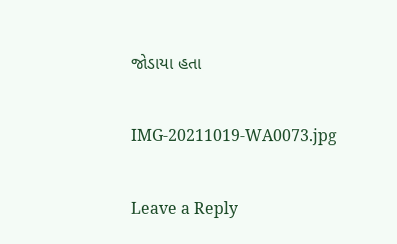જોડાયા હતા

IMG-20211019-WA0073.jpg

Leave a Reply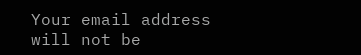Your email address will not be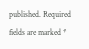published. Required fields are marked *